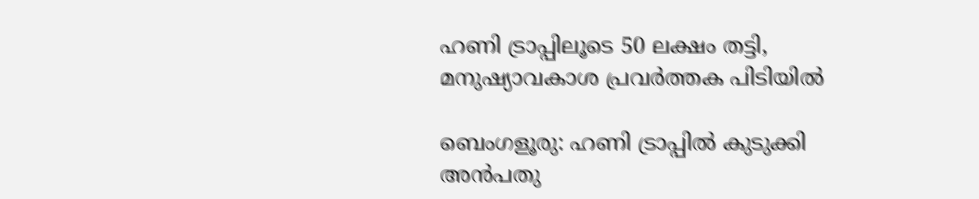ഹണി ട്രാപ്പിലൂടെ 50 ലക്ഷം തട്ടി, മനുഷ്യാവകാശ പ്രവർത്തക പിടിയിൽ

ബെംഗളൂരു: ഹണി ട്രാപ്പില്‍ കുടുക്കി അന്‍പതു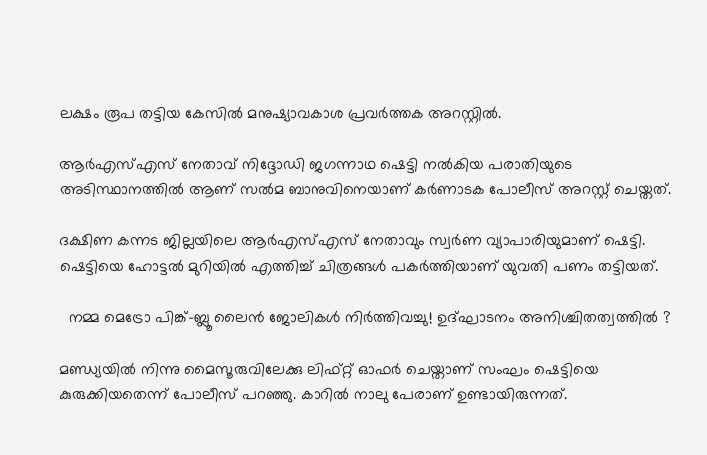ലക്ഷം രൂപ തട്ടിയ കേസില്‍ മനുഷ്യാവകാശ പ്രവര്‍ത്തക അറസ്റ്റില്‍.

ആര്‍എസ്‌എസ് നേതാവ് നിദ്ദോഡി ജഗന്നാഥ ഷെട്ടി നല്‍കിയ പരാതിയുടെ അടിസ്ഥാനത്തിൽ ആണ് സല്‍മ ബാനുവിനെയാണ് കര്‍ണാടക പോലീസ് അറസ്റ്റ് ചെയ്തത്.

ദക്ഷിണ കന്നട ജില്ലയിലെ ആര്‍എസ്‌എസ് നേതാവും സ്വര്‍ണ വ്യാപാരിയുമാണ് ഷെട്ടി. ഷെട്ടിയെ ഹോട്ടല്‍ മുറിയില്‍ എത്തിച്ച്‌ ചിത്രങ്ങള്‍ പകര്‍ത്തിയാണ് യുവതി പണം തട്ടിയത്.

  നമ്മ മെട്രോ പിങ്ക്-ബ്ലൂ ലൈൻ ജോലികൾ നിർത്തിവച്ചു! ഉദ്ഘാടനം അനിശ്ചിതത്വത്തിൽ ?

മണ്ഡ്യയില്‍ നിന്നു മൈസൂരുവിലേക്കു ലിഫ്‌റ്റ് ഓഫര്‍ ചെയ്താണ് സംഘം ഷെട്ടിയെ കുരുക്കിയതെന്ന് പോലീസ് പറഞ്ഞു. കാറില്‍ നാലു പേരാണ് ഉണ്ടായിരുന്നത്.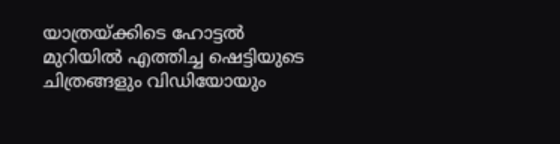യാത്രയ്ക്കിടെ ഹോട്ടല്‍ മുറിയില്‍ എത്തിച്ച ഷെട്ടിയുടെ ചിത്രങ്ങളും വിഡിയോയും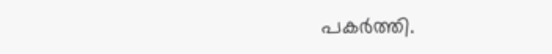പകര്‍ത്തി.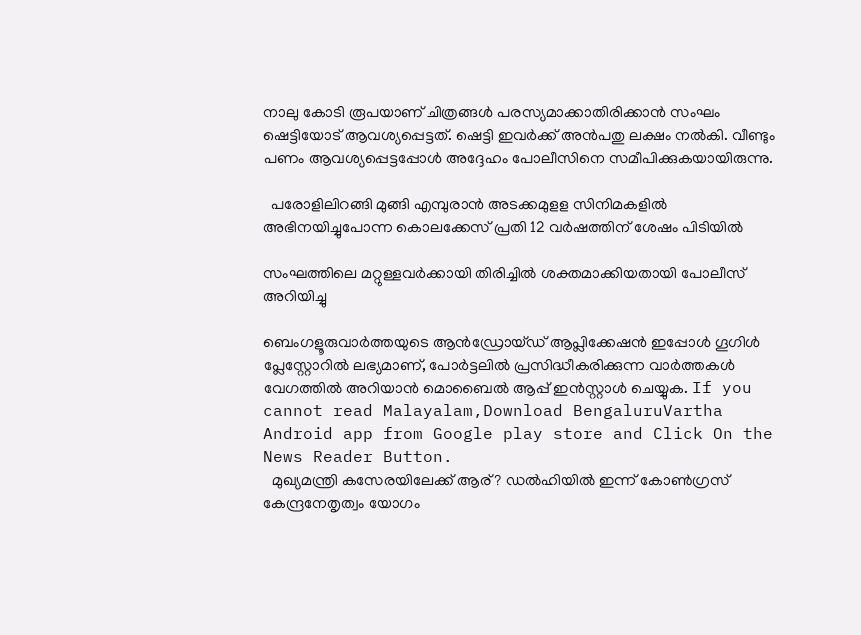നാലു കോടി രൂപയാണ് ചിത്രങ്ങള്‍ പരസ്യമാക്കാതിരിക്കാന്‍ സംഘം ഷെട്ടിയോട് ആവശ്യപ്പെട്ടത്. ഷെട്ടി ഇവര്‍ക്ക് അന്‍പതു ലക്ഷം നല്‍കി. വീണ്ടും പണം ആവശ്യപ്പെട്ടപ്പോള്‍ അദ്ദേഹം പോലീസിനെ സമീപിക്കുകയായിരുന്നു.

  പരോളിലിറങ്ങി മുങ്ങി എമ്പുരാൻ അടക്കമുളള സിനിമകളിൽ അഭിനയിച്ചുപോന്ന കൊലക്കേസ് പ്രതി 12 വർഷത്തിന് ശേഷം പിടിയിൽ

സംഘത്തിലെ മറ്റുള്ളവര്‍ക്കായി തിരിച്ചില്‍ ശക്തമാക്കിയതായി പോലീസ് അറിയിച്ചു

ബെംഗളൂരുവാർത്തയുടെ ആൻഡ്രോയ്ഡ് ആപ്ലിക്കേഷൻ ഇപ്പോൾ ഗൂഗിൾ പ്ലേസ്റ്റോറിൽ ലഭ്യമാണ്, പോർട്ടലിൽ പ്രസിദ്ധീകരിക്കുന്ന വാർത്തകൾ വേഗത്തിൽ അറിയാൻ മൊബൈൽ ആപ്പ് ഇൻസ്റ്റാൾ ചെയ്യുക. If you cannot read Malayalam,Download BengaluruVartha Android app from Google play store and Click On the News Reader Button.
  മുഖ്യമന്ത്രി കസേരയിലേക്ക് ആര്? ഡൽഹിയിൽ ഇന്ന് കോൺഗ്രസ് കേന്ദ്രനേതൃത്വം യോഗം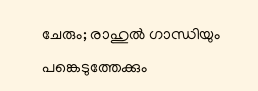ചേരും; രാഹുൽ ഗാന്ധിയും പങ്കെടുത്തേക്കും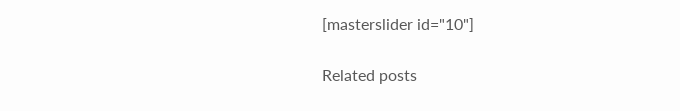[masterslider id="10"]

Related posts